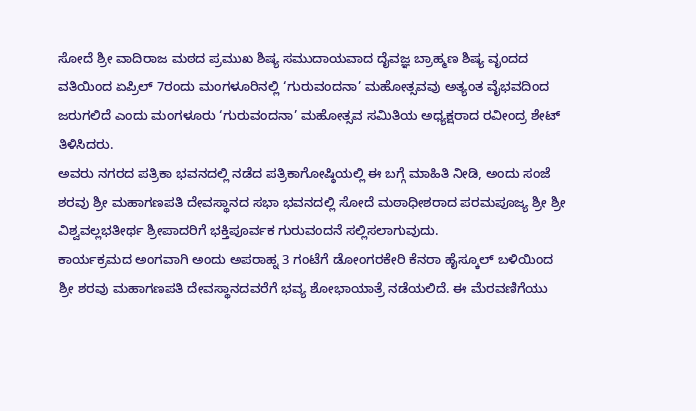ಸೋದೆ ಶ್ರೀ ವಾದಿರಾಜ ಮಠದ ಪ್ರಮುಖ ಶಿಷ್ಯ ಸಮುದಾಯವಾದ ದೈವಜ್ಞ ಬ್ರಾಹ್ಮಣ ಶಿಷ್ಯ ವೃಂದದ ವತಿಯಿಂದ ಏಪ್ರಿಲ್ 7ರಂದು ಮಂಗಳೂರಿನಲ್ಲಿ ‘ಗುರುವಂದನಾ’ ಮಹೋತ್ಸವವು ಅತ್ಯಂತ ವೈಭವದಿಂದ ಜರುಗಲಿದೆ ಎಂದು ಮಂಗಳೂರು ‘ಗುರುವಂದನಾ’ ಮಹೋತ್ಸವ ಸಮಿತಿಯ ಅಧ್ಯಕ್ಷರಾದ ರವೀಂದ್ರ ಶೇಟ್ ತಿಳಿಸಿದರು.
ಅವರು ನಗರದ ಪತ್ರಿಕಾ ಭವನದಲ್ಲಿ ನಡೆದ ಪತ್ರಿಕಾಗೋಷ್ಠಿಯಲ್ಲಿ ಈ ಬಗ್ಗೆ ಮಾಹಿತಿ ನೀಡಿ, ಅಂದು ಸಂಜೆ ಶರವು ಶ್ರೀ ಮಹಾಗಣಪತಿ ದೇವಸ್ಥಾನದ ಸಭಾ ಭವನದಲ್ಲಿ ಸೋದೆ ಮಠಾಧೀಶರಾದ ಪರಮಪೂಜ್ಯ ಶ್ರೀ ಶ್ರೀ ವಿಶ್ವವಲ್ಲಭತೀರ್ಥ ಶ್ರೀಪಾದರಿಗೆ ಭಕ್ತಿಪೂರ್ವಕ ಗುರುವಂದನೆ ಸಲ್ಲಿಸಲಾಗುವುದು.
ಕಾರ್ಯಕ್ರಮದ ಅಂಗವಾಗಿ ಅಂದು ಅಪರಾಹ್ನ 3 ಗಂಟೆಗೆ ಡೋಂಗರಕೇರಿ ಕೆನರಾ ಹೈಸ್ಕೂಲ್ ಬಳಿಯಿಂದ ಶ್ರೀ ಶರವು ಮಹಾಗಣಪತಿ ದೇವಸ್ಥಾನದವರೆಗೆ ಭವ್ಯ ಶೋಭಾಯಾತ್ರೆ ನಡೆಯಲಿದೆ. ಈ ಮೆರವಣಿಗೆಯು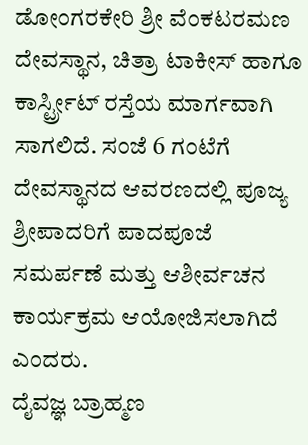ಡೋಂಗರಕೇರಿ ಶ್ರೀ ವೆಂಕಟರಮಣ ದೇವಸ್ಥಾನ, ಚಿತ್ರಾ ಟಾಕೀಸ್ ಹಾಗೂ ಕಾರ್ಸ್ಟ್ರೀಟ್ ರಸ್ತೆಯ ಮಾರ್ಗವಾಗಿ ಸಾಗಲಿದೆ. ಸಂಜೆ 6 ಗಂಟೆಗೆ ದೇವಸ್ಥಾನದ ಆವರಣದಲ್ಲಿ ಪೂಜ್ಯ ಶ್ರೀಪಾದರಿಗೆ ಪಾದಪೂಜೆ ಸಮರ್ಪಣೆ ಮತ್ತು ಆಶೀರ್ವಚನ ಕಾರ್ಯಕ್ರಮ ಆಯೋಜಿಸಲಾಗಿದೆ ಎಂದರು.
ದೈವಜ್ಞ ಬ್ರಾಹ್ಮಣ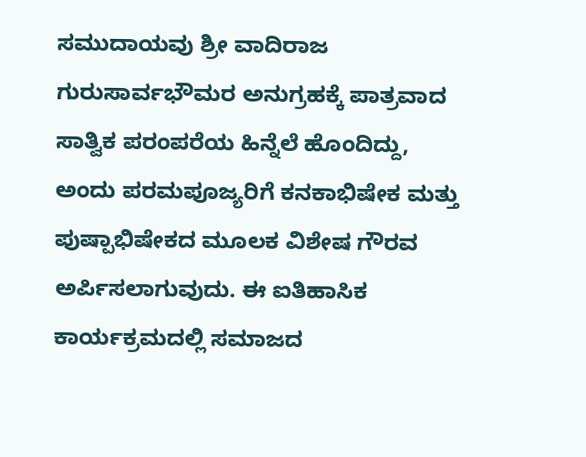ಸಮುದಾಯವು ಶ್ರೀ ವಾದಿರಾಜ ಗುರುಸಾರ್ವಭೌಮರ ಅನುಗ್ರಹಕ್ಕೆ ಪಾತ್ರವಾದ ಸಾತ್ವಿಕ ಪರಂಪರೆಯ ಹಿನ್ನೆಲೆ ಹೊಂದಿದ್ದು, ಅಂದು ಪರಮಪೂಜ್ಯರಿಗೆ ಕನಕಾಭಿಷೇಕ ಮತ್ತು ಪುಷ್ಪಾಭಿಷೇಕದ ಮೂಲಕ ವಿಶೇಷ ಗೌರವ ಅರ್ಪಿಸಲಾಗುವುದು. ಈ ಐತಿಹಾಸಿಕ ಕಾರ್ಯಕ್ರಮದಲ್ಲಿ ಸಮಾಜದ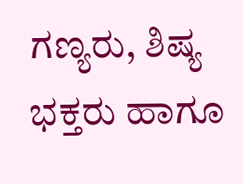ಗಣ್ಯರು, ಶಿಷ್ಯ ಭಕ್ತರು ಹಾಗೂ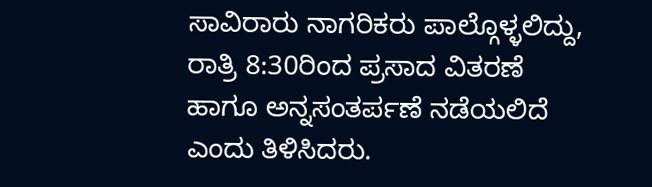ಸಾವಿರಾರು ನಾಗರಿಕರು ಪಾಲ್ಗೊಳ್ಳಲಿದ್ದು, ರಾತ್ರಿ 8:30ರಿಂದ ಪ್ರಸಾದ ವಿತರಣೆ ಹಾಗೂ ಅನ್ನಸಂತರ್ಪಣೆ ನಡೆಯಲಿದೆ ಎಂದು ತಿಳಿಸಿದರು.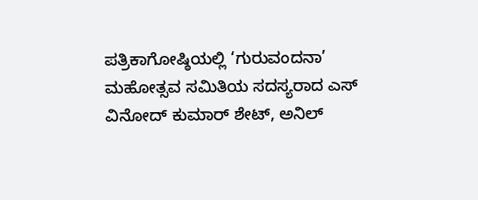ಪತ್ರಿಕಾಗೋಷ್ಠಿಯಲ್ಲಿ ‘ಗುರುವಂದನಾ’ ಮಹೋತ್ಸವ ಸಮಿತಿಯ ಸದಸ್ಯರಾದ ಎಸ್ ವಿನೋದ್ ಕುಮಾರ್ ಶೇಟ್, ಅನಿಲ್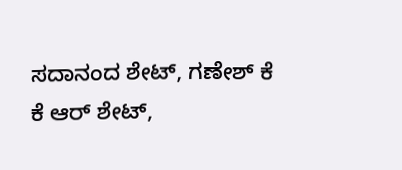ಸದಾನಂದ ಶೇಟ್, ಗಣೇಶ್ ಕೆ ಕೆ ಆರ್ ಶೇಟ್,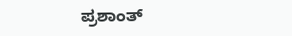ಪ್ರಶಾಂತ್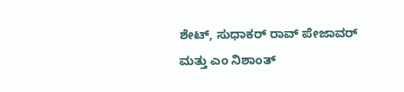ಶೇಟ್, ಸುಧಾಕರ್ ರಾವ್ ಪೇಜಾವರ್ ಮತ್ತು ಎಂ ನಿಶಾಂತ್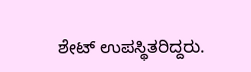ಶೇಟ್ ಉಪಸ್ಥಿತರಿದ್ದರು.